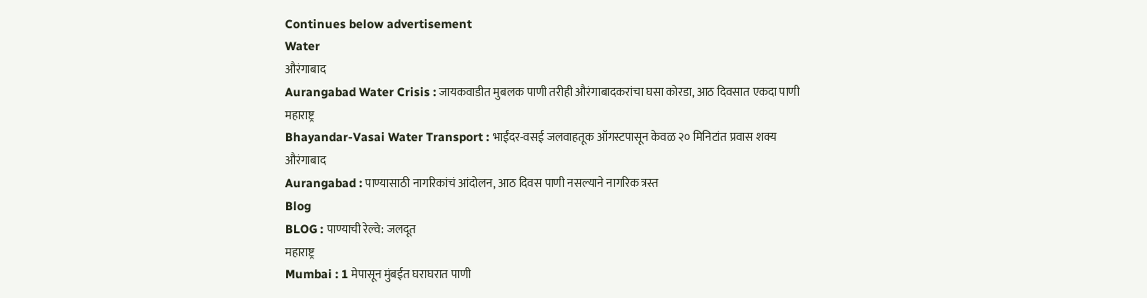Continues below advertisement
Water
औरंगाबाद
Aurangabad Water Crisis : जायकवाडीत मुबलक पाणी तरीही औरंगाबादकरांचा घसा कोरडा, आठ दिवसात एकदा पाणी
महाराष्ट्र
Bhayandar-Vasai Water Transport : भाईंदर-वसई जलवाहतूक ऑगस्टपासून केवळ २० मिनिटांत प्रवास शक्य
औरंगाबाद
Aurangabad : पाण्यासाठी नागरिकांचं आंदोलन, आठ दिवस पाणी नसल्याने नागरिक त्रस्त
Blog
BLOG : पाण्याची रेल्वे: जलदूत
महाराष्ट्र
Mumbai : 1 मेपासून मुंबईत घराघरात पाणी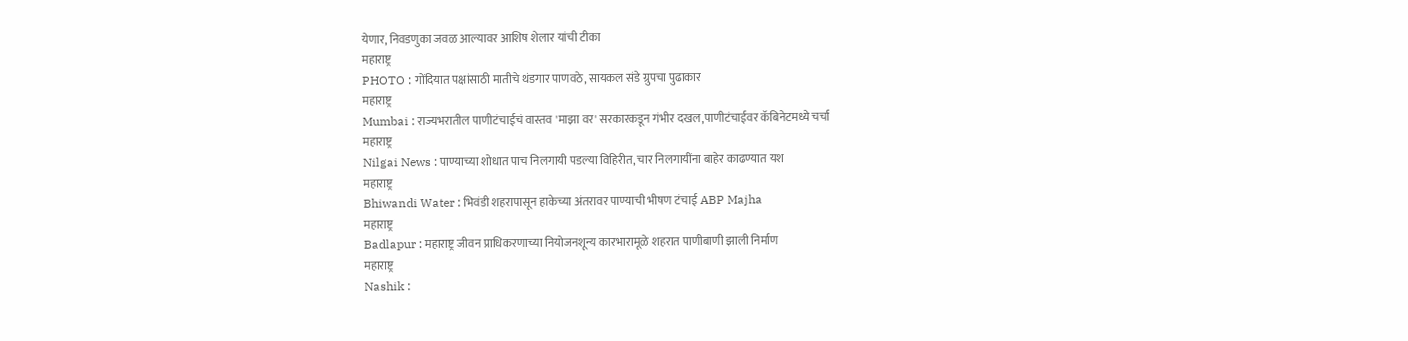येणार, निवडणुका जवळ आल्यावर आशिष शेलार यांची टीका
महाराष्ट्र
PHOTO : गोंदियात पक्षांसाठी मातीचे थंडगार पाणवठे, सायकल संडे ग्रुपचा पुढाकार
महाराष्ट्र
Mumbai : राज्यभरातील पाणीटंचाईचं वास्तव 'माझा वर' सरकारकडून गंभीर दखल,पाणीटंचाईवर कॅबिनेटमध्ये चर्चा
महाराष्ट्र
Nilgai News : पाण्याच्या शोधात पाच निलगायी पडल्या विहिरीत, चार निलगायींना बाहेर काढण्यात यश
महाराष्ट्र
Bhiwandi Water : भिवंडी शहरापासून हाकेच्या अंतरावर पाण्याची भीषण टंचाई ABP Majha
महाराष्ट्र
Badlapur : महाराष्ट्र जीवन प्राधिकरणाच्या नियोजनशून्य कारभारामूळे शहरात पाणीबाणी झाली निर्माण
महाराष्ट्र
Nashik :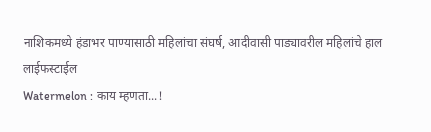नाशिकमध्ये हंडाभर पाण्यासाठी महिलांचा संघर्ष, आदीवासी पाड्यावरील महिलांचे हाल
लाईफस्टाईल
Watermelon : काय म्हणता...!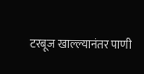टरबूज खाल्ल्यानंतर पाणी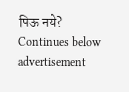पिऊ नये?
Continues below advertisement